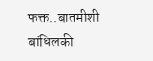फक्त..बातमीशी बांधिलकी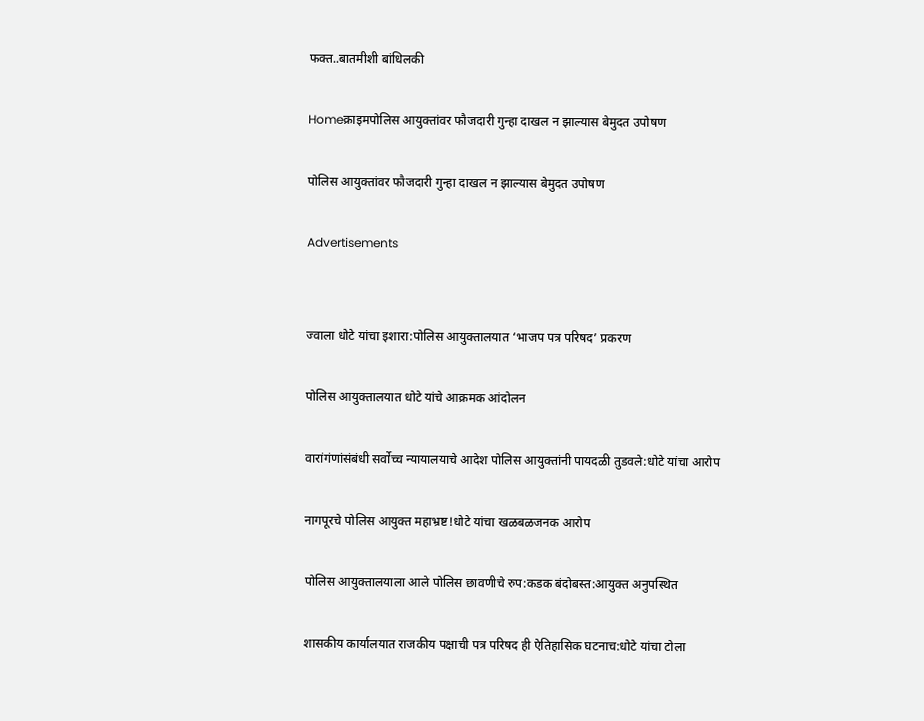फक्त..बातमीशी बांधिलकी

Homeक्राइमपोलिस आयुक्तांवर फौजदारी गुन्हा दाखल न झाल्यास बेमुदत उपोषण

पोलिस आयुक्तांवर फौजदारी गुन्हा दाखल न झाल्यास बेमुदत उपोषण

Advertisements


ज्वाला धोटे यांचा इशारा:पोलिस आयुक्तालयात ‘भाजप पत्र परिषद’ प्रकरण

पोलिस आयुक्तालयात धोटे यांचे आक्रमक आंदोलन

वारांगंणांसंबंधी सर्वोच्च न्यायालयाचे आदेश पोलिस आयुक्तांनी पायदळी तुडवले:धोटे यांचा आरोप

नागपूरचे पोलिस आयुक्त महाभ्रष्ट!धोटे यांचा खळबळजनक आरोप

पोलिस आयुक्तालयाला आले पोलिस छावणीचे रुप:कडक बंदोबस्त:आयुक्त अनुपस्थित

शासकीय कार्यालयात राजकीय पक्षाची पत्र परिषद ही ऐतिहासिक घटनाच:धोटे यांचा टोला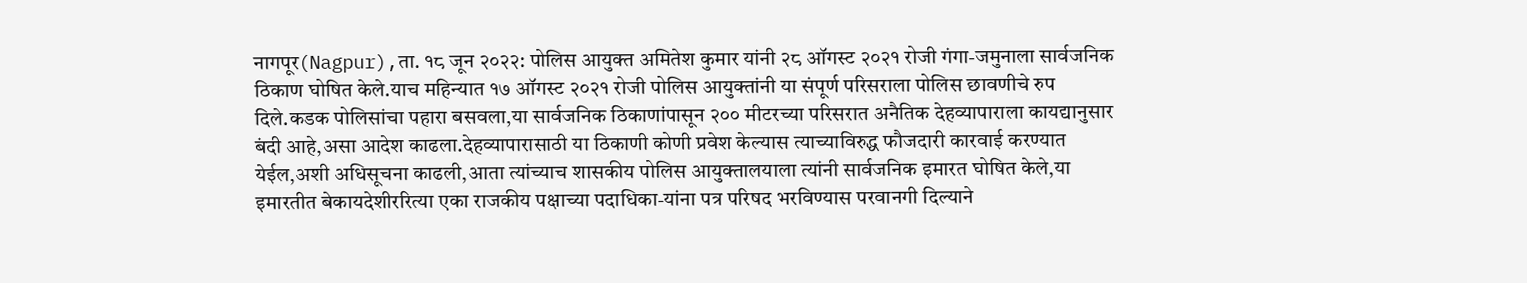नागपूर(Nagpur),ता. १८ जून २०२२: पोलिस आयुक्त अमितेश कुमार यांनी २८ ऑगस्ट २०२१ रोजी गंगा-जमुनाला सार्वजनिक ठिकाण घोषित केले.याच महिन्यात १७ ऑगस्ट २०२१ रोजी पोलिस आयुक्तांनी या संपूर्ण परिसराला पोलिस छावणीचे रुप दिले.कडक पोलिसांचा पहारा बसवला,या सार्वजनिक ठिकाणांपासून २०० मीटरच्या परिसरात अनैतिक देहव्यापाराला कायद्यानुसार बंदी आहे,असा आदेश काढला.देहव्यापारासाठी या ठिकाणी कोणी प्रवेश केल्यास त्याच्याविरुद्ध फौजदारी कारवाई करण्यात येईल,अशी अधिसूचना काढली,आता त्यांच्याच शासकीय पोलिस आयुक्तालयाला त्यांनी सार्वजनिक इमारत घोषित केले,या इमारतीत बेकायदेशीररित्या एका राजकीय पक्षाच्या पदाधिका-यांना पत्र परिषद भरविण्यास परवानगी दिल्याने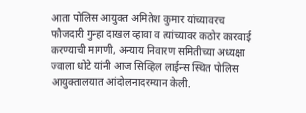आता पोलिस आयुक्त अमितेश कुमार यांच्यावरच फौजदारी गुन्हा दाखल व्हावा व त्यांच्यावर कठोर कारवाई करण्याची मागणी, अन्याय निवारण समितीच्या अध्यक्षा ज्वाला धोटे यांनी आज सिव्हिल लाईन्स स्थित पोलिस आयुक्तालयात आंदोलनादरम्यान केली.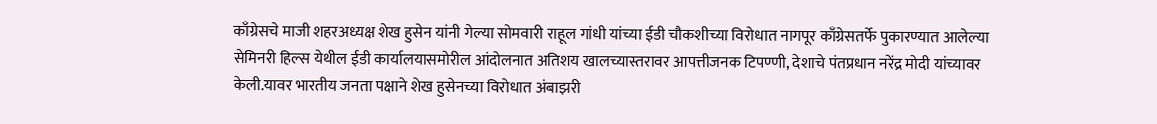काँग्रेसचे माजी शहरअध्यक्ष शेख हुसेन यांनी गेल्या सोमवारी राहूल गांधी यांच्या ईडी चौकशीच्या विरोधात नागपूर काँग्रेसतर्फे पुकारण्यात आलेल्या सेमिनरी हिल्स येथील ईडी कार्यालयासमोरील आंदोलनात अतिशय खालच्यास्तरावर आपत्तीजनक टिपण्णी, देशाचे पंतप्रधान नरेंद्र मोदी यांच्यावर केली.यावर भारतीय जनता पक्षाने शेख हुसेनच्या विरोधात अंबाझरी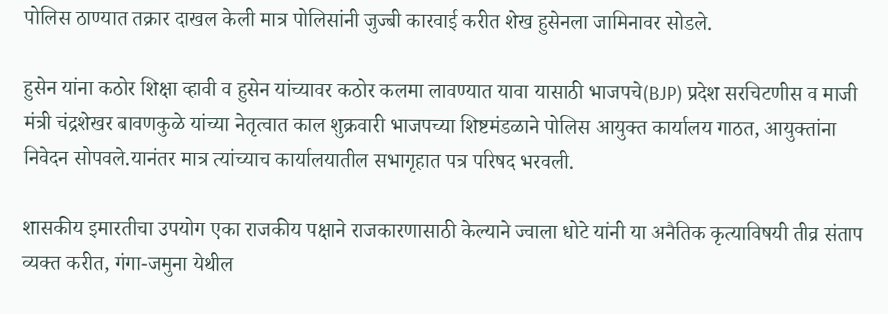पोलिस ठाण्यात तक्रार दाखल केली मात्र पोलिसांनी जुज्बी कारवाई करीत शेख हुसेनला जामिनावर सोडले.

हुसेन यांना कठोर शिक्षा व्हावी व हुसेन यांच्यावर कठोर कलमा लावण्यात यावा यासाठी भाजपचे(BJP) प्रदेश सरचिटणीस व माजी मंत्री चंद्रशेखर बावणकुळे यांच्या नेतृत्वात काल शुक्रवारी भाजपच्या शिष्टमंडळाने पोलिस आयुक्त कार्यालय गाठत, आयुक्तांना निवेदन सोपवले.यानंतर मात्र त्यांच्याच कार्यालयातील सभागृहात पत्र परिषद भरवली.

शासकीय इमारतीचा उपयोग एका राजकीय पक्षाने राजकारणासाठी केल्याने ज्वाला धोटे यांनी या अनैतिक कृत्याविषयी तीव्र संताप व्यक्त करीत, गंगा-जमुना येथील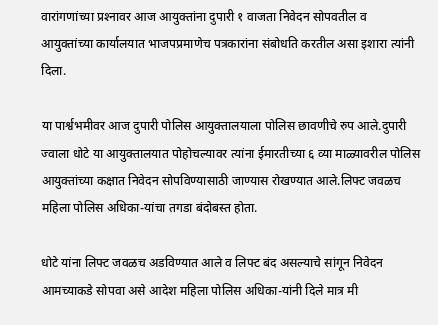वारांगणांच्या प्रश्‍नावर आज आयुक्तांना दुपारी १ वाजता निवेदन सोपवतील व आयुक्तांच्या कार्यालयात भाजपप्रमाणेच पत्रकारांना संबोधति करतील असा इशारा त्यांनी दिला.

या पार्श्वभमीवर आज दुपारी पोलिस आयुक्तालयाला पोलिस छावणीचे रुप आले.दुपारी ज्वाला धोटे या आयुक्तालयात पोहोचल्यावर त्यांना ईमारतीच्या ६ व्या माळ्यावरील पोलिस आयुक्तांच्या कक्षात निवेदन सोपविण्यासाठी जाण्यास रोखण्यात आले.लिफ्ट जवळच महिला पोलिस अधिका-यांचा तगडा बंदोबस्त होता.

धोटे यांना लिफ्ट जवळच अडविण्यात आले व लिफ्ट बंद असल्याचे सांगून निवेदन आमच्याकडे सोपवा असे आदेश महिला पोलिस अधिका-यांनी दिले मात्र मी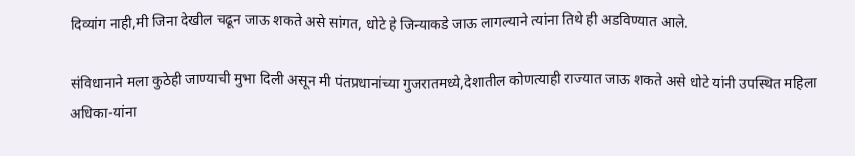दिव्यांग नाही,मी जिना देखील चढून जाऊ शकते असे सांगत, धोटे हे जिन्याकडे जाऊ लागल्याने त्यांना तिथे ही अडविण्यात आले.

संविधानाने मला कुठेही जाण्याची मुभा दिली असून मी पंतप्रधानांच्या गुजरातमध्ये,देशातील कोणत्याही राज्यात जाऊ शकते असे धोटे यांनी उपस्थित महिला अधिका-यांना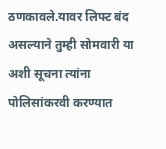ठणकावले.यावर लिफ्ट बंद असल्याने तुम्ही सोमवारी या अशी सूचना त्यांना पोलिसांकरवी करण्यात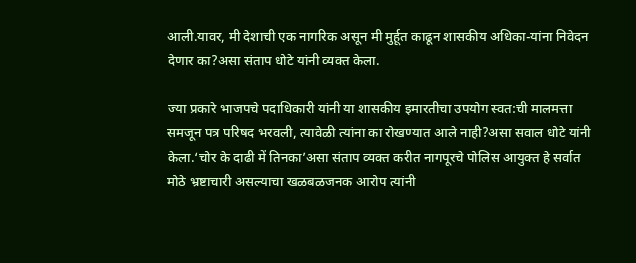आली.यावर, मी देशाची एक नागरिक असून मी मुर्हूत काढून शासकीय अधिका-यांना निवेदन देणार का?असा संताप धोटे यांनी व्यक्त केला.

ज्या प्रकारे भाजपचे पदाधिकारी यांनी या शासकीय इमारतीचा उपयोग स्वत:ची मालमत्ता समजून पत्र परिषद भरवली, त्यावेळी त्यांना का रोखण्यात आले नाही?असा सवाल धोटे यांनी केला.‘चोर के दाढी में तिनका’असा संताप व्यक्त करीत नागपूरचे पोलिस आयुक्त हे सर्वात मोठे भ्रष्टाचारी असल्याचा खळबळजनक आरोप त्यांनी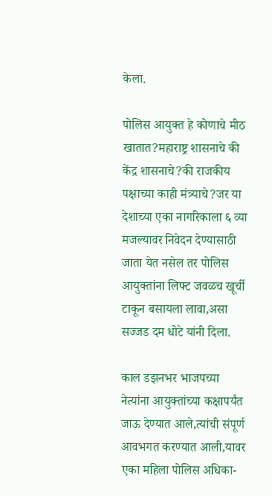केला.

पोलिस आयुक्त हे कोणाचे मीठ खातात?महाराष्ट्र शासनाचे की केंद्र शासनाचे?की राजकीय पक्षाच्या काही मंत्र्याचे?जर या देशाच्या एका नागरिकाला ६ व्या मजल्यावर निवेदन देण्यासाठी जाता येत नसेल तर पोलिस आयुक्तांना लिफ्ट जवळच खूर्ची टाकून बसायला लावा,असा सज्जड दम धोटे यांनी दिला.

काल डझनभर भाजपच्या नेत्यांना आयुक्तांच्या कक्षापर्यंत जाऊ देण्यात आले,त्यांची संपूर्ण आवभगत करण्यात आली,यावर एका महिला पोलिस अधिका-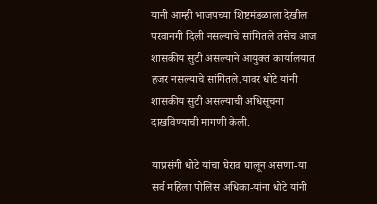यानी आम्ही भाजपच्या शिष्टमंडळाला देखील परवानगी दिली नसल्याचे सांगितले तसेच आज शासकीय सुटी असल्याने आयुक्त कार्यालयात हजर नसल्याचे सांगितले.यावर धोटे यांनी शासकीय सुटी असल्याची अधिसूचना दाखविण्याची मागणी केली.

याप्रसंगी धोटे यांचा घेराव घालून असणा-या सर्व महिला पोलिस अधिका-यांना धोटे यांनी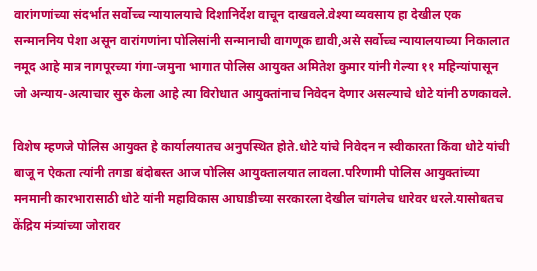वारांगणांच्या संदर्भात सर्वोच्च न्यायालयाचे दिशानिर्देश वाचून दाखवले.वेश्‍या व्यवसाय हा देखील एक सन्माननिय पेशा असून वारांगणांना पोलिसांनी सन्मानाची वागणूक द्यावी,असे सर्वोच्च न्यायालयाच्या निकालात नमूद आहे मात्र नागपूरच्या गंगा-जमुना भागात पोलिस आयुक्त अमितेश कुमार यांनी गेल्या ११ महिन्यांपासून जो अन्याय-अत्याचार सुरु केला आहे त्या विरोधात आयुक्तांनाच निवेदन देणार असल्याचे धोटे यांनी ठणकावले.

विशेष म्हणजे पोलिस आयुक्त हे कार्यालयातच अनुपस्थित होते.धोटे यांचे निवेदन न स्वीकारता किंवा धोटे यांची बाजू न ऐकता त्यांनी तगडा बंदोबस्त आज पोलिस आयुक्तालयात लावला.परिणामी पोलिस आयुक्तांच्या मनमानी कारभारासाठी धोटे यांनी महाविकास आघाडीच्या सरकारला देखील चांगलेच धारेवर धरले.यासोबतच केंद्रिय मंत्र्यांच्या जोरावर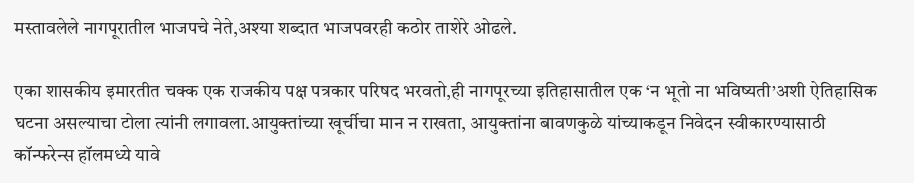मस्तावलेले नागपूरातील भाजपचे नेते,अश्‍या शब्दात भाजपवरही कठोर ताशेरे ओढले.

एका शासकीय इमारतीत चक्क एक राजकीय पक्ष पत्रकार परिषद भरवतो,ही नागपूरच्या इतिहासातील एक ‘न भूतो ना भविष्यती’अशी ऐतिहासिक घटना असल्याचा टोला त्यांनी लगावला.आयुक्तांच्या खूर्चीचा मान न राखता, आयुक्तांना बावणकुळे यांच्याकडून निवेदन स्वीकारण्यासाठी कॉन्फरेन्स हॉलमध्ये यावे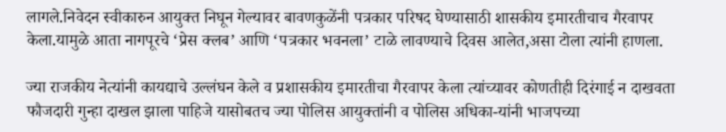लागले.निवेदन स्वीकारुन आयुक्त निघून गेल्यावर बावणकुळेंनी पत्रकार परिषद घेण्यासाठी शासकीय इमारतीचाच गैरवापर केला.यामुळे आता नागपूरचे ‘प्रेस क्लब’ आणि ‘पत्रकार भवनला’ टाळे लावण्याचे दिवस आलेत,असा टोला त्यांनी हाणला.

ज्या राजकीय नेत्यांनी कायद्याचे उल्लंघन केले व प्रशासकीय इमारतीचा गैरवापर केला त्यांच्यावर कोणतीही दिरंगाई न दाखवता फौजदारी गुन्हा दाखल झाला पाहिजे यासोबतच ज्या पोलिस आयुक्तांनी व पोलिस अधिका-यांनी भाजपच्या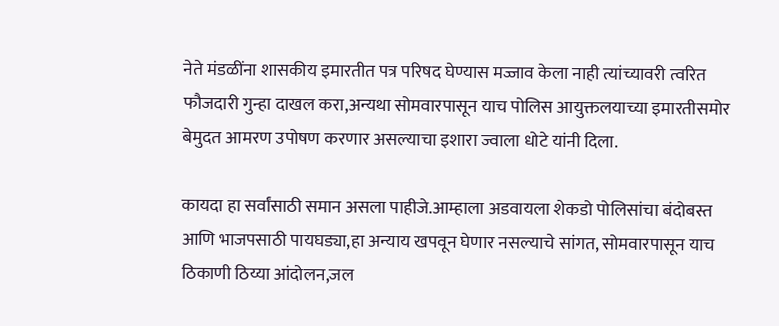नेते मंडळींना शासकीय इमारतीत पत्र परिषद घेण्यास मज्जाव केला नाही त्यांच्यावरी त्वरित फौजदारी गुन्हा दाखल करा,अन्यथा सोमवारपासून याच पोलिस आयुक्तलयाच्या इमारतीसमोर बेमुदत आमरण उपोषण करणार असल्याचा इशारा ज्वाला धोटे यांनी दिला.

कायदा हा सर्वांसाठी समान असला पाहीजे.आम्हाला अडवायला शेकडो पोलिसांचा बंदोबस्त आणि भाजपसाठी पायघड्या,हा अन्याय खपवून घेणार नसल्याचे सांगत, सोमवारपासून याच ठिकाणी ठिय्या आंदोलन,जल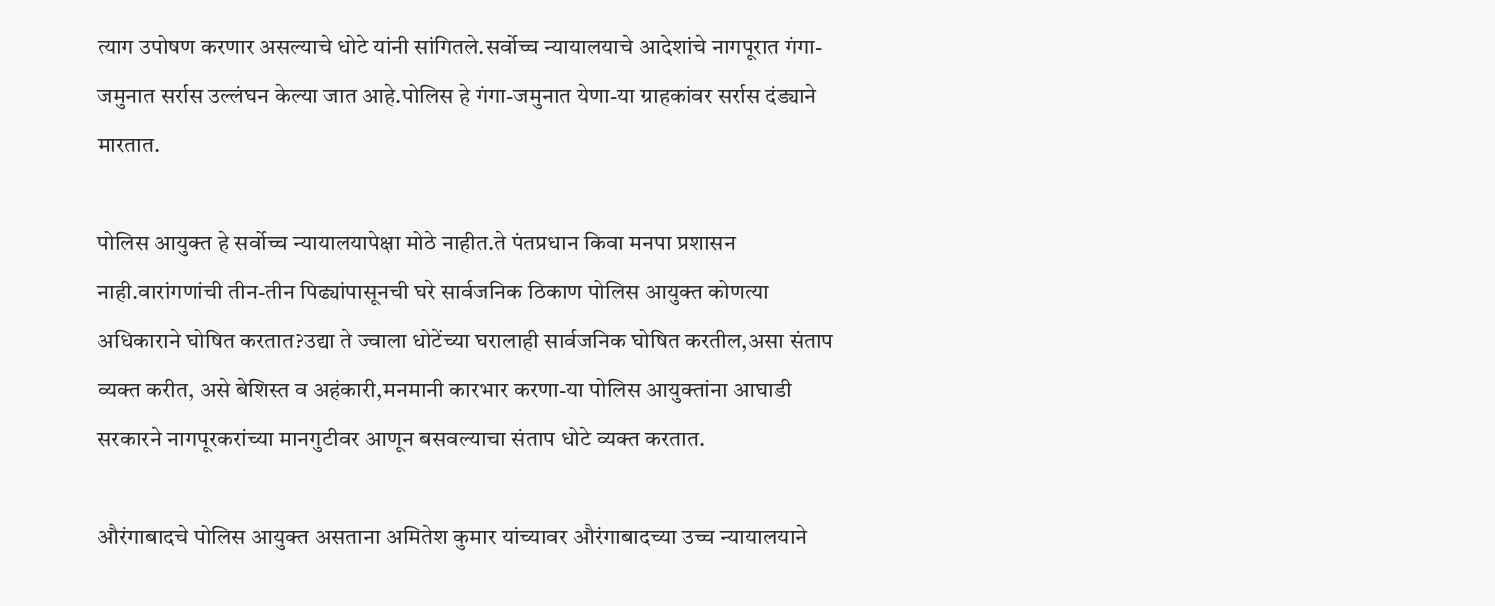त्याग उपोषण करणार असल्याचे धोटे यांनी सांगितले.सर्वोच्च न्यायालयाचे आदेशांचे नागपूरात गंगा-जमुनात सर्रास उल्लंघन केल्या जात आहे.पोलिस हे गंगा-जमुनात येणा-या ग्राहकांवर सर्रास दंड्याने मारतात.

पोलिस आयुक्त हे सर्वोच्च न्यायालयापेक्षा मोठे नाहीत.ते पंतप्रधान किवा मनपा प्रशासन नाही.वारांगणांची तीन-तीन पिढ्यांपासूनची घरे सार्वजनिक ठिकाण पोलिस आयुक्त कोणत्या अधिकाराने घोषित करतात?उद्या ते ज्वाला धोटेंच्या घरालाही सार्वजनिक घोषित करतील,असा संताप व्यक्त करीत, असे बेशिस्त व अहंकारी,मनमानी कारभार करणा-या पोलिस आयुक्तांना आघाडी सरकारने नागपूरकरांच्या मानगुटीवर आणून बसवल्याचा संताप धोटे व्यक्त करतात.

औरंगाबादचे पोलिस आयुक्त असताना अमितेश कुमार यांच्यावर औरंगाबादच्या उच्च न्यायालयाने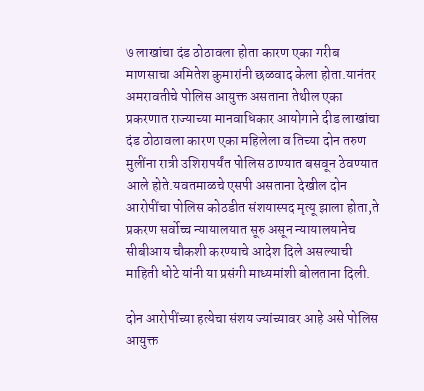७ लाखांचा दंड ठोठावला होता कारण एका गरीब माणसाचा अमितेश कुमारांनी छळवाद केला होता.यानंतर अमरावतीचे पोलिस आयुक्त असताना तेथील एका प्रकरणात राज्याच्या मानवाधिकार आयोगाने दीड लाखांचा दंड ठोठावला कारण एका महिलेला व तिच्या दोन तरुण मुलींना रात्री उशिरापर्यंत पोलिस ठाण्यात बसवून ठेवण्यात आले होते.यवतमाळचे एसपी असताना देखील दोन आरोपींचा पोलिस कोठडीत संशयास्पद मृत्यू झाला होता,ते प्रकरण सर्वोच्च न्यायालयात सूरु असून न्यायालयानेच सीबीआय चौकशी करण्याचे आदेश दिले असल्याची माहिती धोटे यांनी या प्रसंगी माध्यमांशी बोलताना दिली.

दोन आरोपींच्या हत्येचा संशय ज्यांच्यावर आहे असे पोलिस आयुक्त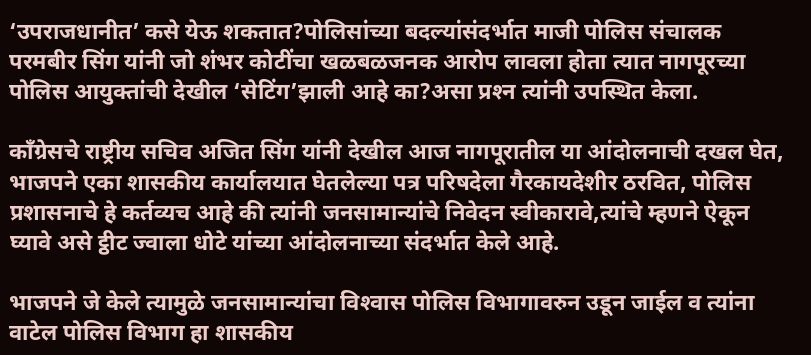‘उपराजधानीत’ कसे येऊ शकतात?पोलिसांच्या बदल्यांसंदर्भात माजी पोलिस संचालक परमबीर सिंग यांनी जो शंभर कोटींचा खळबळजनक आरोप लावला होता त्यात नागपूरच्या पोलिस आयुक्तांची देखील ‘सेटिंग’झाली आहे का?असा प्रश्‍न त्यांनी उपस्थित केला.

काँग्रेसचे राष्ट्रीय सचिव अजित सिंग यांनी देखील आज नागपूरातील या आंदोलनाची दखल घेत, भाजपने एका शासकीय कार्यालयात घेतलेल्या पत्र परिषदेला गैरकायदेशीर ठरवित, पोलिस प्रशासनाचे हे कर्तव्यच आहे की त्यांनी जनसामान्यांचे निवेदन स्वीकारावे,त्यांचे म्हणने ऐकून घ्यावे असे ट्ठीट ज्वाला धोटे यांच्या आंदोलनाच्या संदर्भात केले आहे.

भाजपने जे केले त्यामुळे जनसामान्यांचा विश्‍वास पोलिस विभागावरुन उडून जाईल व त्यांना वाटेल पोलिस विभाग हा शासकीय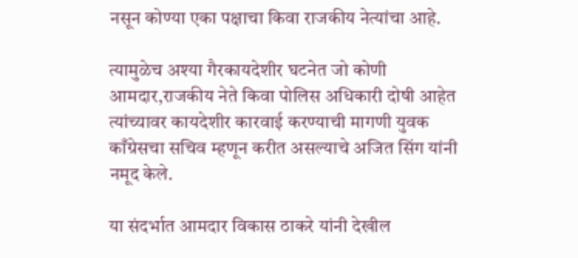नसून कोण्या एका पक्षाचा किवा राजकीय नेत्यांचा आहे.

त्यामुळेच अश्‍या गैरकायदेशीर घटनेत जो कोणी आमदार,राजकीय नेते किवा पोलिस अधिकारी दोषी आहेत त्यांच्यावर कायदेशीर कारवाई करण्याची मागणी युवक काँग्रेसचा सचिव म्हणून करीत असल्याचे अजित सिंग यांनी नमूद केले.

या संदर्भात आमदार विकास ठाकरे यांनी देखील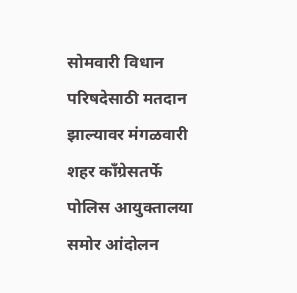सोमवारी विधान परिषदेसाठी मतदान झाल्यावर मंगळवारी शहर काँग्रेसतर्फे पोलिस आयुक्तालया समोर आंदोलन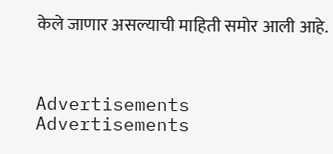केले जाणार असल्याची माहिती समोर आली आहे.



Advertisements
Advertisements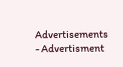Advertisements
- Advertisment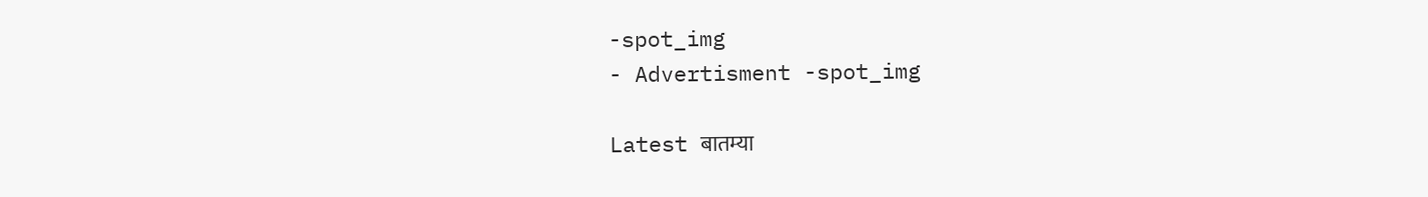-spot_img
- Advertisment -spot_img

Latest बातम्या